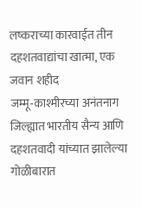लष्कराच्या कारवाईत तीन दहशतवाद्यांचा खात्मा, एक जवान शहीद
जम्मू-काश्मीरच्या अनंतनाग जिल्ह्यात भारतीय सैन्य आणि दहशतवादी यांच्यात झालेल्या गोळीबारात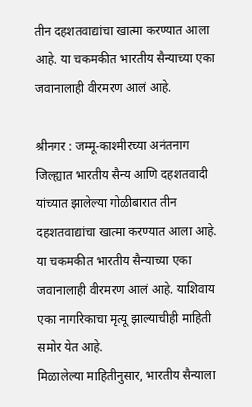तीन दहशतवाद्यांचा खात्मा करण्यात आला आहे. या चकमकीत भारतीय सैन्याच्या एका जवानालाही वीरमरण आलं आहे.

श्रीनगर : जम्मू-काश्मीरच्या अनंतनाग जिल्ह्यात भारतीय सैन्य आणि दहशतवादी यांच्यात झालेल्या गोळीबारात तीन दहशतवाद्यांचा खात्मा करण्यात आला आहे. या चकमकीत भारतीय सैन्याच्या एका जवानालाही वीरमरण आलं आहे. याशिवाय एका नागरिकाचा मृत्यू झाल्याचीही माहिती समोर येत आहे.
मिळालेल्या माहितीनुसार, भारतीय सैन्याला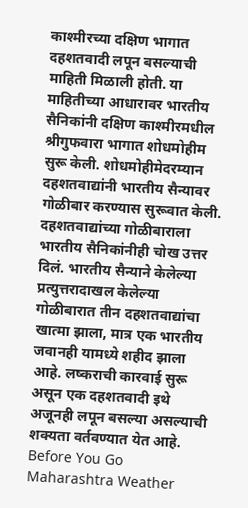काश्मीरच्या दक्षिण भागात दहशतवादी लपून बसल्याची माहिती मिळाली होती. या माहितीच्या आधारावर भारतीय सैनिकांनी दक्षिण काश्मीरमधील श्रीगुफवारा भागात शोधमोहीम सुरू केली. शोधमोहीमेदरम्यान दहशतवाद्यांनी भारतीय सैन्यावर गोळीबार करण्यास सुरूवात केली.
दहशतवाद्यांच्या गोळीबाराला भारतीय सैनिकांनीही चोख उत्तर दिलं. भारतीय सैन्याने केलेल्या प्रत्युत्तरादाखल केलेल्या गोळीबारात तीन दहशतवाद्यांचा खात्मा झाला, मात्र एक भारतीय जवानही यामध्ये शहीद झाला आहे. लष्कराची कारवाई सुरू असून एक दहशतवादी इथे अजूनही लपून बसल्या असल्याची शक्यता वर्तवण्यात येत आहे.
Before You Go
Maharashtra Weather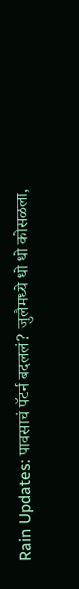Rain Updates: पावसाचं पॅटर्न बदललं? जुलैमध्ये धो धो कोसळला,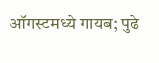ऑगस्टमध्ये गायब; पुढे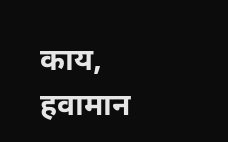काय, हवामान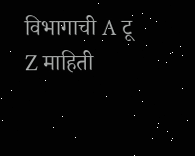विभागाची A टू Z माहिती